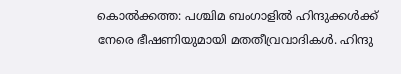കൊൽക്കത്ത: പശ്ചിമ ബംഗാളിൽ ഹിന്ദുക്കൾക്ക് നേരെ ഭീഷണിയുമായി മതതീവ്രവാദികൾ. ഹിന്ദു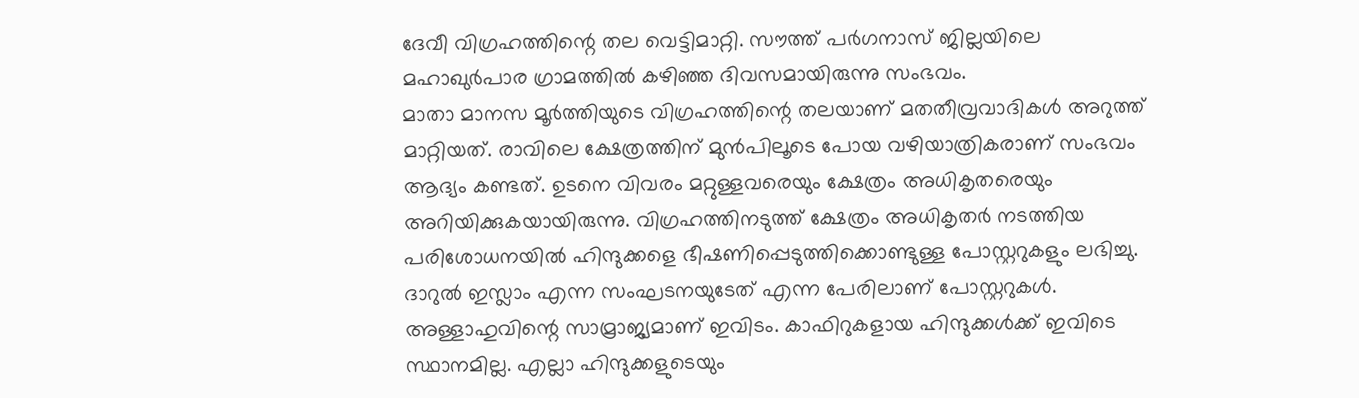ദേവീ വിഗ്രഹത്തിന്റെ തല വെട്ടിമാറ്റി. സൗത്ത് പർഗനാസ് ജില്ലയിലെ മഹാഖുർപാര ഗ്രാമത്തിൽ കഴിഞ്ഞ ദിവസമായിരുന്നു സംഭവം.
മാതാ മാനസ മൂർത്തിയുടെ വിഗ്രഹത്തിന്റെ തലയാണ് മതതീവ്രവാദികൾ അറുത്ത് മാറ്റിയത്. രാവിലെ ക്ഷേത്രത്തിന് മുൻപിലൂടെ പോയ വഴിയാത്രികരാണ് സംഭവം ആദ്യം കണ്ടത്. ഉടനെ വിവരം മറ്റുള്ളവരെയും ക്ഷേത്രം അധികൃതരെയും അറിയിക്കുകയായിരുന്നു. വിഗ്രഹത്തിനടുത്ത് ക്ഷേത്രം അധികൃതർ നടത്തിയ പരിശോധനയിൽ ഹിന്ദുക്കളെ ഭീഷണിപ്പെടുത്തിക്കൊണ്ടുള്ള പോസ്റ്ററുകളും ലഭിച്ചു.
ദാറുൽ ഇസ്ലാം എന്ന സംഘടനയുടേത് എന്ന പേരിലാണ് പോസ്റ്ററുകൾ. അള്ളാഹുവിന്റെ സാമ്രാജ്യമാണ് ഇവിടം. കാഫിറുകളായ ഹിന്ദുക്കൾക്ക് ഇവിടെ സ്ഥാനമില്ല. എല്ലാ ഹിന്ദുക്കളുടെയും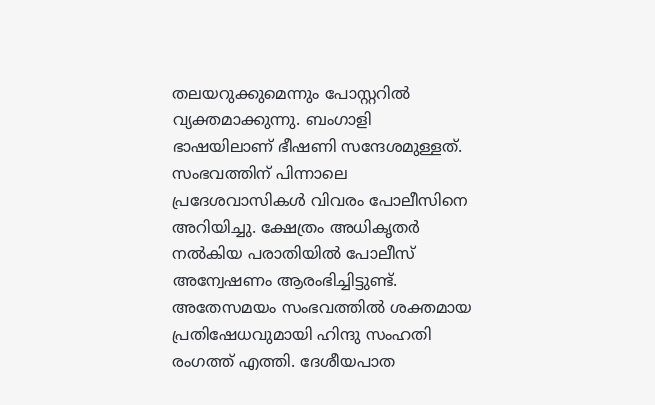തലയറുക്കുമെന്നും പോസ്റ്ററിൽ വ്യക്തമാക്കുന്നു. ബംഗാളി ഭാഷയിലാണ് ഭീഷണി സന്ദേശമുള്ളത്. സംഭവത്തിന് പിന്നാലെ പ്രദേശവാസികൾ വിവരം പോലീസിനെ അറിയിച്ചു. ക്ഷേത്രം അധികൃതർ നൽകിയ പരാതിയിൽ പോലീസ് അന്വേഷണം ആരംഭിച്ചിട്ടുണ്ട്.
അതേസമയം സംഭവത്തിൽ ശക്തമായ പ്രതിഷേധവുമായി ഹിന്ദു സംഹതി രംഗത്ത് എത്തി. ദേശീയപാത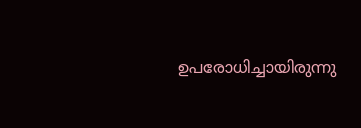ഉപരോധിച്ചായിരുന്നു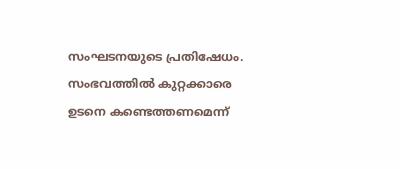സംഘടനയുടെ പ്രതിഷേധം. സംഭവത്തിൽ കുറ്റക്കാരെ ഉടനെ കണ്ടെത്തണമെന്ന്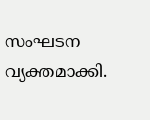സംഘടന വ്യക്തമാക്കി.